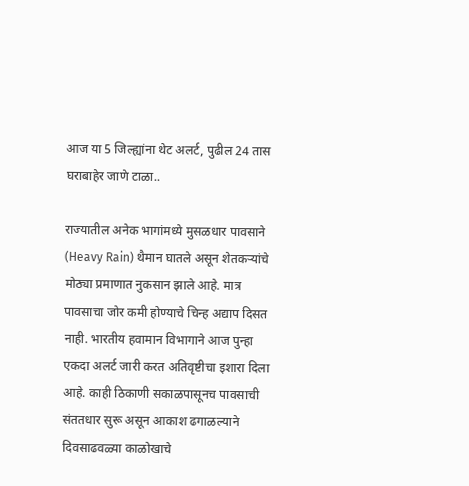आज या 5 जिल्ह्यांना थेट अलर्ट, पुढील 24 तास घराबाहेर जाणे टाळा..

राज्यातील अनेक भागांमध्ये मुसळधार पावसाने (Heavy Rain) थैमान घातले असून शेतकऱ्यांचे मोठ्या प्रमाणात नुकसान झाले आहे. मात्र पावसाचा जोर कमी होण्याचे चिन्ह अद्याप दिसत नाही. भारतीय हवामान विभागाने आज पुन्हा एकदा अलर्ट जारी करत अतिवृष्टीचा इशारा दिला आहे. काही ठिकाणी सकाळपासूनच पावसाची संततधार सुरू असून आकाश ढगाळल्याने दिवसाढवळ्या काळोखाचे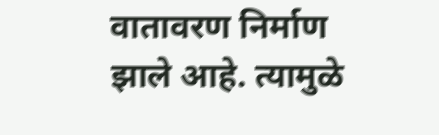वातावरण निर्माण झाले आहे. त्यामुळे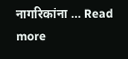नागरिकांना … Read more